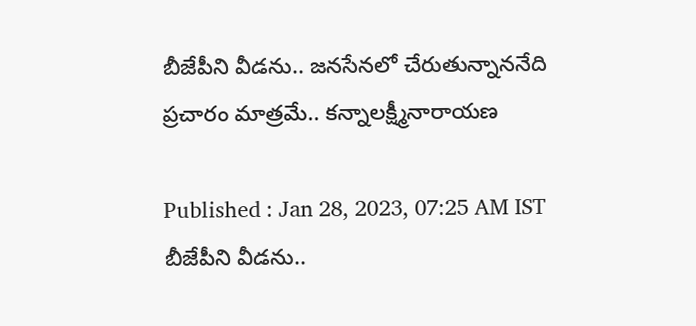బీజేపీని వీడను.. జనసేనలో చేరుతున్నాననేది ప్రచారం మాత్రమే.. కన్నాలక్ష్మీనారాయణ

Published : Jan 28, 2023, 07:25 AM IST
బీజేపీని వీడను..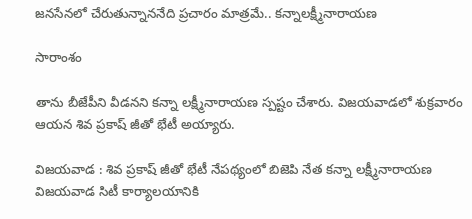జనసేనలో చేరుతున్నాననేది ప్రచారం మాత్రమే.. కన్నాలక్ష్మీనారాయణ

సారాంశం

తాను బీజేపీని వీడనని కన్నా లక్ష్మీనారాయణ స్పష్టం చేశారు. విజయవాడలో శుక్రవారం ఆయన శివ ప్రకాష్ జీతో భేటీ అయ్యారు.

విజయవాడ : శివ ప్రకాష్ జీతో భేటీ నేపథ్యంలో బిజెపి నేత కన్నా లక్ష్మీనారాయణ విజయవాడ సిటీ కార్యాలయానికి‌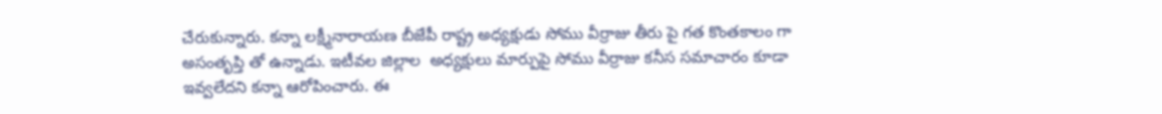చేరుకున్నారు. కన్నా లక్ష్మీనారాయణ బీజేపీ రాష్ట్ర అధ్యక్షుడు సోము వీర్రాజు తీరు పై గత కొంతకాలం గా అసంతృప్తి తో ఉన్నాడు. ఇటీవల జిల్లాల  అధ్యక్షులు మార్పుపై సోము వీర్రాజు కనీస సమాచారం కూడా ఇవ్వలేదని కన్నా ఆరోపించారు. ఈ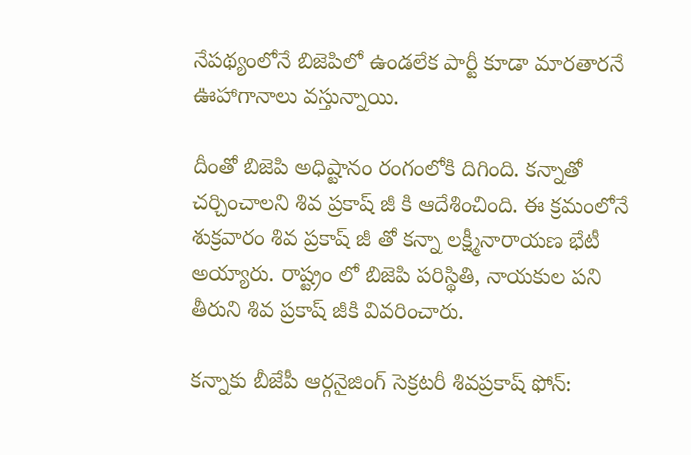నేపథ్యంలోనే బిజెపిలో ఉండలేక పార్టీ కూడా మారతారనే ఊహాగానాలు వస్తున్నాయి.

దీంతో బిజెపి అధిష్టానం రంగంలోకి దిగింది. కన్నాతో చర్చించాలని శివ ప్రకాష్ జీ కి ఆదేశించింది. ఈ క్రమంలోనే శుక్రవారం శివ ప్రకాష్ జీ తో కన్నా లక్ష్మీనారాయణ భేటీ అయ్యారు. రాష్ట్రం లో బిజెపి పరిస్థితి, నాయకుల పని తీరుని శివ ప్రకాష్ జీకి వివరించారు.

కన్నాకు బీజేపీ ఆర్గనైజింగ్ సెక్రటరీ శివప్రకాష్ ఫోన్: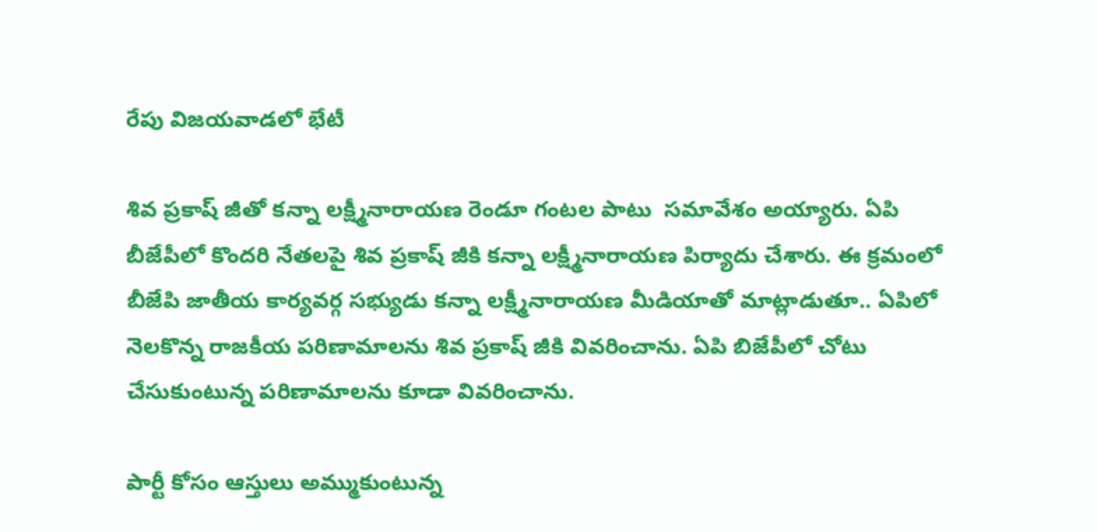రేపు విజయవాడలో భేటీ

శివ ప్రకాష్ జీతో కన్నా లక్ష్మీనారాయణ రెండూ గంటల పాటు  సమావేశం అయ్యారు. ఏపి బీజేపీలో కొందరి నేతలపై శివ ప్రకాష్ జీకి కన్నా లక్ష్మీనారాయణ పిర్యాదు చేశారు. ఈ క్రమంలో బీజేపి జాతీయ కార్యవర్గ సభ్యుడు కన్నా లక్ష్మీనారాయణ మీడియాతో మాట్లాడుతూ.. ఏపిలో నెలకొన్న రాజకీయ పరిణామాలను శివ ప్రకాష్ జీకి వివరించాను. ఏపి బిజేపీలో చోటు చేసుకుంటున్న పరిణామాలను కూడా వివరించాను.

పార్టీ కోసం ఆస్తులు అమ్ముకుంటున్న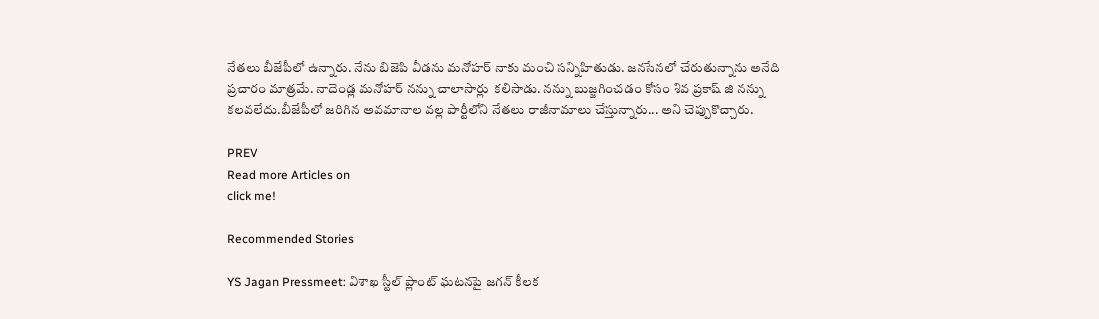నేతలు బీజేపీలో ఉన్నారు. నేను బిజెపి వీడను మనోహర్ నాకు మంచి సన్నిహితుడు. జనసేనలో చేరుతున్నాను అనేది ప్రచారం మాత్రమే. నాదెండ్ల మనోహర్ నన్ను చాలాసార్లు  కలిసాడు. నన్ను బుజ్జగించడం కోసం శివ ప్రకాష్ జి నన్ను కలవలేదు.బీజేపీలో జరిగిన అవమానాల వల్ల పార్టీలోని నేతలు రాజీనామాలు చేస్తున్నారు... అని చెప్పుకొచ్చారు.

PREV
Read more Articles on
click me!

Recommended Stories

YS Jagan Pressmeet: విశాఖ స్టీల్ ప్లాంట్ ఘటనపై జగన్ కీలక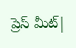ప్రెస్ మీట్|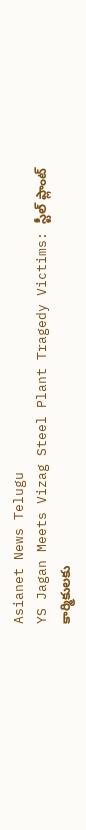Asianet News Telugu
YS Jagan Meets Vizag Steel Plant Tragedy Victims: స్టీల్ ప్లాంట్ కార్మికులకు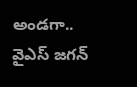అండగా.. వైఎస్ జగన్